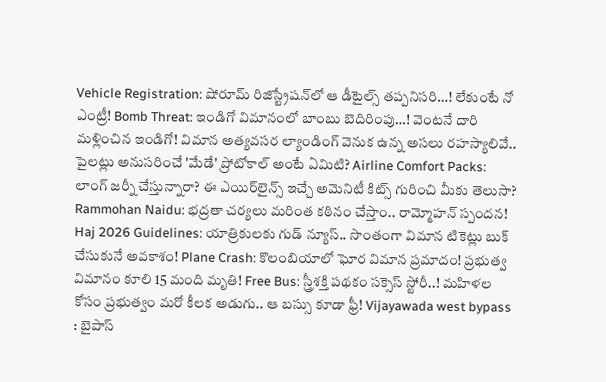Vehicle Registration: షోరూమ్ రిజిస్ట్రేషన్‌లో ఆ డీటైల్స్ తప్పనిసరి…! లేకుంటే నో ఎంట్రీ! Bomb Threat: ఇండిగో విమానంలో బాంబు బెదిరింపు…! వెంటనే దారి మళ్లించిన ఇండిగో! విమాన అత్యవసర ల్యాండింగ్ వెనుక ఉన్న అసలు రహస్యాలివే.. పైలట్లు అనుసరించే 'మేడే' ప్రోటోకాల్ అంటే ఏమిటి? Airline Comfort Packs: లాంగ్ జర్నీ చేస్తున్నారా? ఈ ఎయిర్‌లైన్స్ ఇచ్చే అమెనిటీ కిట్స్ గురించి మీకు తెలుసా? Rammohan Naidu: భద్రతా చర్యలు మరింత కఠినం చేస్తాం.. రామ్మోహన్ స్పందన! Haj 2026 Guidelines: యాత్రికులకు గుడ్ న్యూస్.. సొంతంగా విమాన టికెట్లు బుక్ చేసుకునే అవకాశం! Plane Crash: కొలంబియాలో ఘోర విమాన ప్రమాదం! ప్రభుత్వ విమానం కూలి 15 మంది మృతి! Free Bus: స్త్రీశక్తి పథకం సక్సెస్ స్టోరీ..! మహిళల కోసం ప్రభుత్వం మరో కీలక అడుగు.. ఆ బస్సు కూడా ఫ్రీ! Vijayawada west bypass : బైపాస్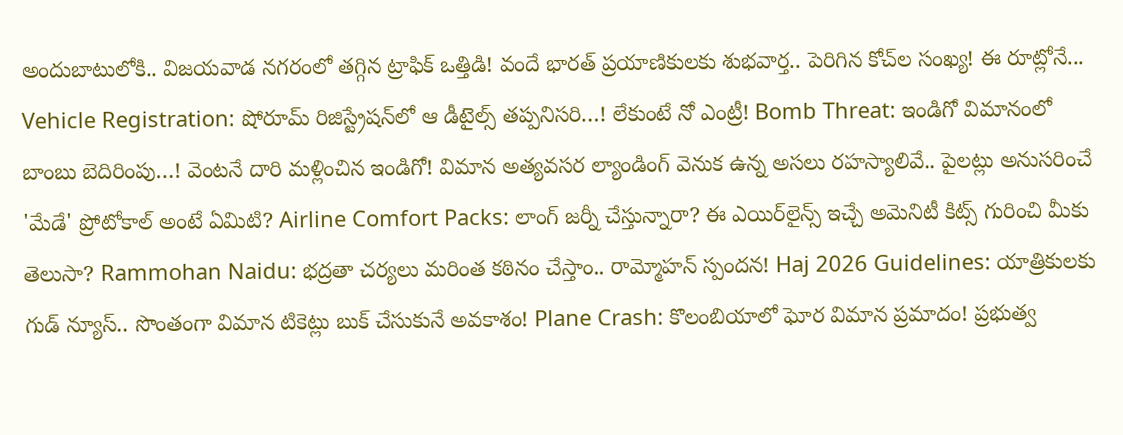అందుబాటులోకి.. విజయవాడ నగరంలో తగ్గిన ట్రాఫిక్ ఒత్తిడి! వందే భారత్ ప్రయాణికులకు శుభవార్త.. పెరిగిన కోచ్‌ల సంఖ్య! ఈ రూట్లోనే... Vehicle Registration: షోరూమ్ రిజిస్ట్రేషన్‌లో ఆ డీటైల్స్ తప్పనిసరి…! లేకుంటే నో ఎంట్రీ! Bomb Threat: ఇండిగో విమానంలో బాంబు బెదిరింపు…! వెంటనే దారి మళ్లించిన ఇండిగో! విమాన అత్యవసర ల్యాండింగ్ వెనుక ఉన్న అసలు రహస్యాలివే.. పైలట్లు అనుసరించే 'మేడే' ప్రోటోకాల్ అంటే ఏమిటి? Airline Comfort Packs: లాంగ్ జర్నీ చేస్తున్నారా? ఈ ఎయిర్‌లైన్స్ ఇచ్చే అమెనిటీ కిట్స్ గురించి మీకు తెలుసా? Rammohan Naidu: భద్రతా చర్యలు మరింత కఠినం చేస్తాం.. రామ్మోహన్ స్పందన! Haj 2026 Guidelines: యాత్రికులకు గుడ్ న్యూస్.. సొంతంగా విమాన టికెట్లు బుక్ చేసుకునే అవకాశం! Plane Crash: కొలంబియాలో ఘోర విమాన ప్రమాదం! ప్రభుత్వ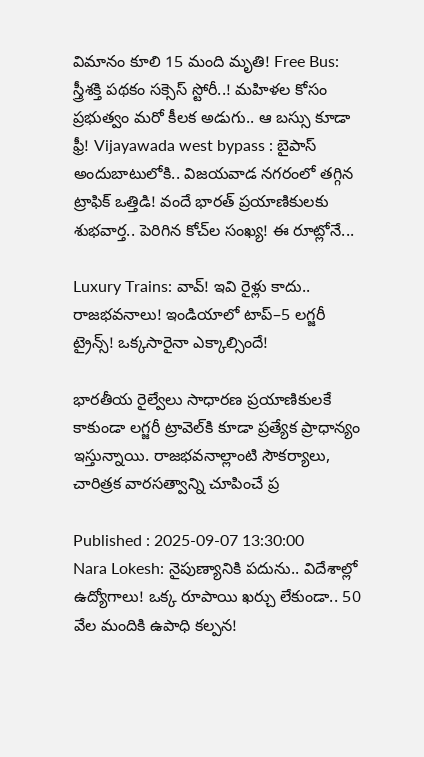విమానం కూలి 15 మంది మృతి! Free Bus: స్త్రీశక్తి పథకం సక్సెస్ స్టోరీ..! మహిళల కోసం ప్రభుత్వం మరో కీలక అడుగు.. ఆ బస్సు కూడా ఫ్రీ! Vijayawada west bypass : బైపాస్ అందుబాటులోకి.. విజయవాడ నగరంలో తగ్గిన ట్రాఫిక్ ఒత్తిడి! వందే భారత్ ప్రయాణికులకు శుభవార్త.. పెరిగిన కోచ్‌ల సంఖ్య! ఈ రూట్లోనే...

Luxury Trains: వావ్! ఇవి రైళ్లు కాదు.. రాజభవనాలు! ఇండియాలో టాప్–5 లగ్జరీ ట్రైన్స్! ఒక్కసారైనా ఎక్కాల్సిందే!

భారతీయ రైల్వేలు సాధారణ ప్రయాణికులకే కాకుండా లగ్జరీ ట్రావెల్‌కి కూడా ప్రత్యేక ప్రాధాన్యం ఇస్తున్నాయి. రాజభవనాల్లాంటి సౌకర్యాలు, చారిత్రక వారసత్వాన్ని చూపించే ప్ర

Published : 2025-09-07 13:30:00
Nara Lokesh: నైపుణ్యానికి పదును.. విదేశాల్లో ఉద్యోగాలు! ఒక్క రూపాయి ఖర్చు లేకుండా.. 50 వేల మందికి ఉపాధి కల్పన!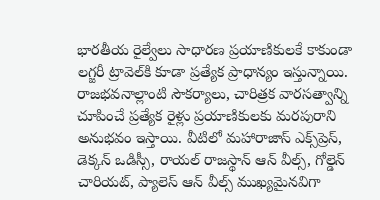భారతీయ రైల్వేలు సాధారణ ప్రయాణికులకే కాకుండా లగ్జరీ ట్రావెల్‌కి కూడా ప్రత్యేక ప్రాధాన్యం ఇస్తున్నాయి. రాజభవనాల్లాంటి సౌకర్యాలు, చారిత్రక వారసత్వాన్ని చూపించే ప్రత్యేక రైళ్లు ప్రయాణికులకు మరపురాని అనుభవం ఇస్తాయి. వీటిలో మహారాజాస్ ఎక్స్‌ప్రెస్, డెక్కన్ ఒడిస్సీ, రాయల్ రాజస్థాన్ ఆన్ వీల్స్, గోల్డెన్ చారియట్, ప్యాలెస్ ఆన్ వీల్స్ ముఖ్యమైనవిగా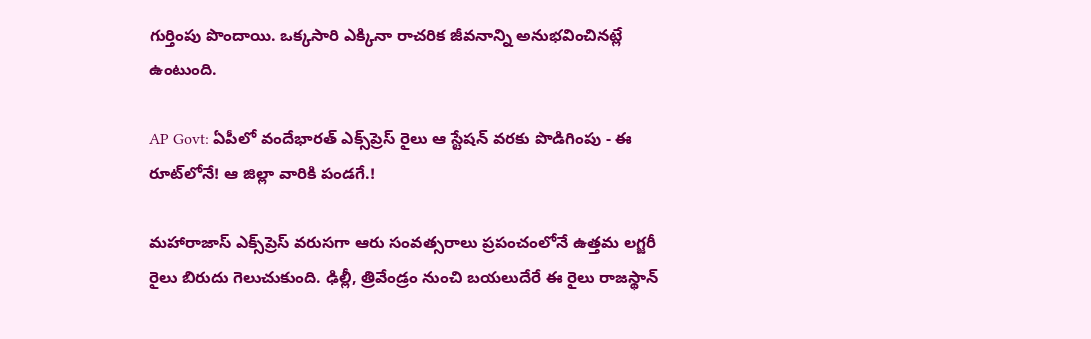గుర్తింపు పొందాయి. ఒక్కసారి ఎక్కినా రాచరిక జీవనాన్ని అనుభవించినట్లే ఉంటుంది.

AP Govt: ఏపీలో వందేభారత్ ఎక్స్‌ప్రెస్ రైలు ఆ స్టేషన్ వరకు పొడిగింపు - ఈ రూట్‌లోనే! ఆ జిల్లా వారికి పండగే.!

మహారాజాస్ ఎక్స్‌ప్రెస్ వరుసగా ఆరు సంవత్సరాలు ప్రపంచంలోనే ఉత్తమ లగ్జరీ రైలు బిరుదు గెలుచుకుంది. ఢిల్లీ, త్రివేండ్రం నుంచి బయలుదేరే ఈ రైలు రాజస్థాన్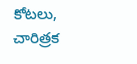కోటలు, చారిత్రక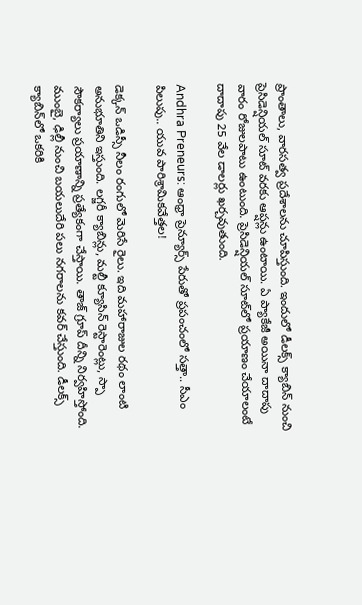ప్రాంతాలు, వారసత్వ ప్రదేశాలను చూపిస్తుంది. ఇందులో డీలక్స్ క్యాబిన్ నుంచి ప్రెసిడెన్షియల్ సూట్ వరకు ఆప్షన్లు ఉంటాయి. ఏ ప్యాకేజీ అయినా దాదాపు వారం రోజులపాటు ఉంటుంది. ప్రెసిడెన్షియల్ సూట్‌లో ప్రయాణం చేయాలంటే దాదాపు 25 వేల డాలర్లు ఖర్చవుతుంది.

Andhra Preneurs: ఆంధ్రా ప్రెన్యూర్స్ పేరుతో ప్రపంచంలో సత్తా.. సీఎం పిలుపు.. యువ పారిశ్రామికవేత్తల!

డెక్కన్ ఒడిస్సీ నీలం రంగులో మెరిసే రైలు. ఇది మహారాజుల రథం లాంటి అనుభూతిని ఇస్తుంది. లగ్జరీ క్యాబిన్లు, మల్టీ క్యూసిన్ రెస్టారెంట్లు, స్పా సౌకర్యాలు ప్రయాణాన్ని ప్రత్యేకంగా చేస్తాయి. తాజ్ గ్రూప్ దీన్ని నిర్వహిస్తోంది. ముంబై, ఢిల్లీ నుంచి బయలుదేరి పలు నగరాలను కవర్ చేస్తుంది. డీలక్స్ క్యాబిన్‌లో ఒకరికి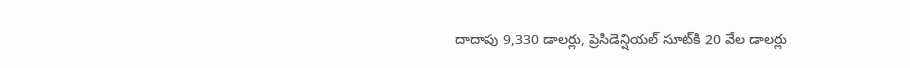దాదాపు 9,330 డాలర్లు, ప్రెసిడెన్షియల్ సూట్‌కి 20 వేల డాలర్లు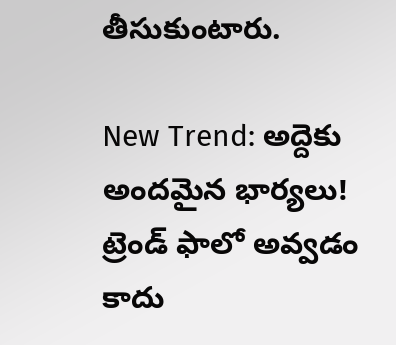తీసుకుంటారు.

New Trend: అద్దెకు అందమైన భార్యలు! ట్రెండ్ ఫాలో అవ్వడం కాదు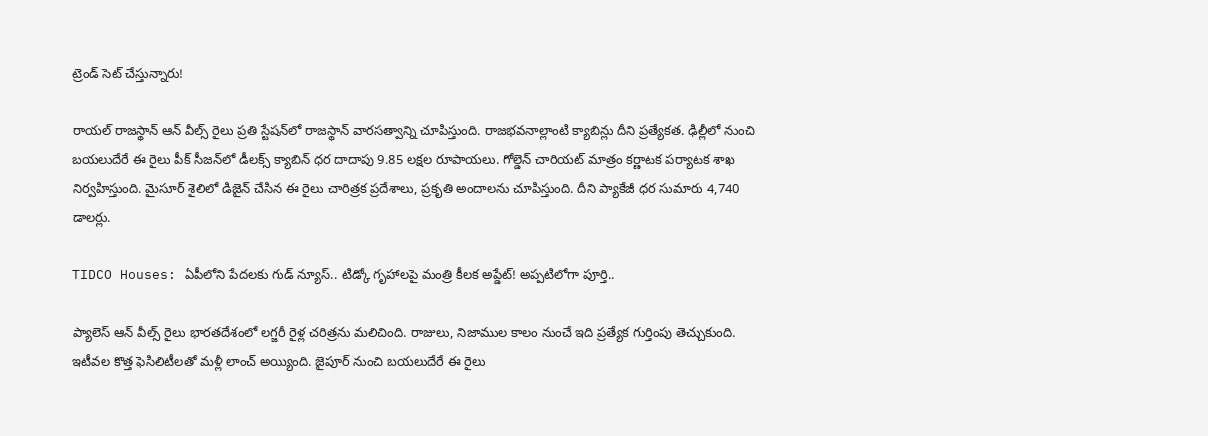ట్రెండ్ సెట్ చేస్తున్నారు!

రాయల్ రాజస్థాన్ ఆన్ వీల్స్ రైలు ప్రతి స్టేషన్‌లో రాజస్థాన్ వారసత్వాన్ని చూపిస్తుంది. రాజభవనాల్లాంటి క్యాబిన్లు దీని ప్రత్యేకత. ఢిల్లీలో నుంచి బయలుదేరే ఈ రైలు పీక్ సీజన్‌లో డీలక్స్ క్యాబిన్ ధర దాదాపు 9.85 లక్షల రూపాయలు. గోల్డెన్ చారియట్ మాత్రం కర్ణాటక పర్యాటక శాఖ నిర్వహిస్తుంది. మైసూర్ శైలిలో డిజైన్ చేసిన ఈ రైలు చారిత్రక ప్రదేశాలు, ప్రకృతి అందాలను చూపిస్తుంది. దీని ప్యాకేజీ ధర సుమారు 4,740 డాలర్లు.

TIDCO Houses: ఏపీలోని పేదలకు గుడ్ న్యూస్.. టిడ్కో గృహాలపై మంత్రి కీలక అప్డేట్! అప్పటిలోగా పూర్తి..

ప్యాలెస్ ఆన్ వీల్స్ రైలు భారతదేశంలో లగ్జరీ రైళ్ల చరిత్రను మలిచింది. రాజులు, నిజాముల కాలం నుంచే ఇది ప్రత్యేక గుర్తింపు తెచ్చుకుంది. ఇటీవల కొత్త ఫెసిలిటీలతో మళ్లీ లాంచ్ అయ్యింది. జైపూర్ నుంచి బయలుదేరే ఈ రైలు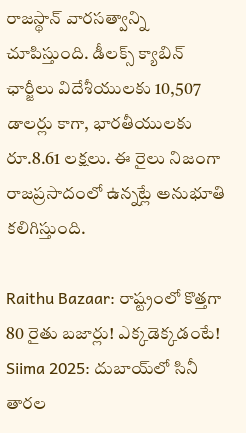రాజస్థాన్ వారసత్వాన్ని చూపిస్తుంది. డీలక్స్ క్యాబిన్ ఛార్జీలు విదేశీయులకు 10,507 డాలర్లు కాగా, భారతీయులకు రూ.8.61 లక్షలు. ఈ రైలు నిజంగా రాజప్రసాదంలో ఉన్నట్లే అనుభూతి కలిగిస్తుంది.

Raithu Bazaar: రాష్ట్రంలో కొత్తగా 80 రైతు బజార్లు! ఎక్కడెక్కడంటే!
Siima 2025: దుబాయ్‌లో సినీ తారల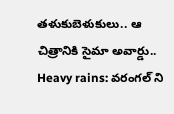తళుకుబెళుకులు.. ఆ చిత్రానికి సైమా అవార్డు..
Heavy rains: వరంగల్ ని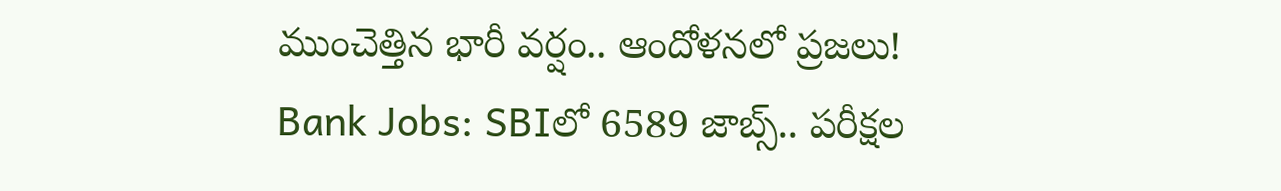ముంచెత్తిన భారీ వర్షం.. ఆందోళనలో ప్రజలు!
Bank Jobs: SBIలో 6589 జాబ్స్.. పరీక్షల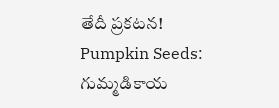తేదీ ప్రకటన!
Pumpkin Seeds: గుమ్మడికాయ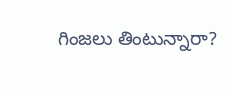గింజలు తింటున్నారా?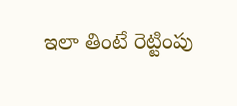ఇలా తింటే రెట్టింపు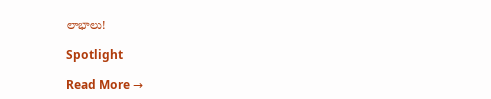లాభాలు!

Spotlight

Read More →